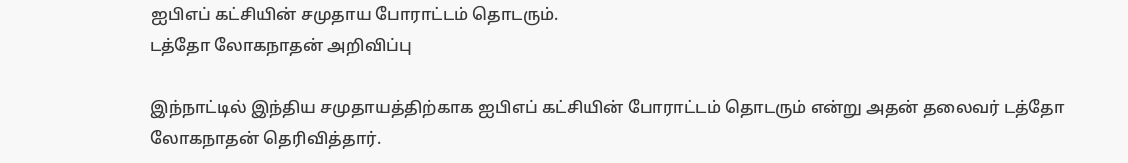ஐபிஎப் கட்சியின் சமுதாய போராட்டம் தொடரும்.
டத்தோ லோகநாதன் அறிவிப்பு

இந்நாட்டில் இந்திய சமுதாயத்திற்காக ஐபிஎப் கட்சியின் போராட்டம் தொடரும் என்று அதன் தலைவர் டத்தோ லோகநாதன் தெரிவித்தார்.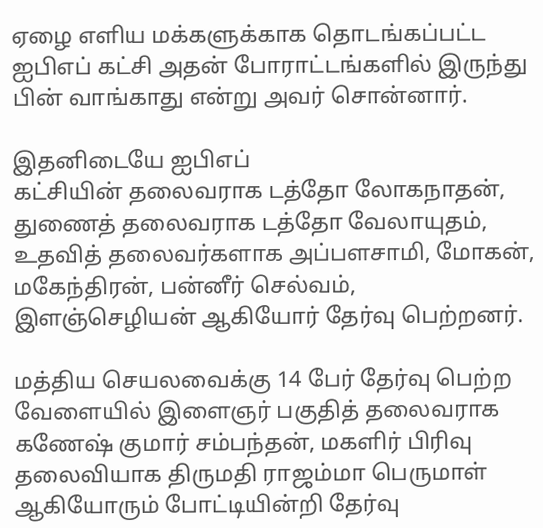ஏழை எளிய மக்களுக்காக தொடங்கப்பட்ட ஐபிஎப் கட்சி அதன் போராட்டங்களில் இருந்து பின் வாங்காது என்று அவர் சொன்னார்.

இதனிடையே ஐபிஎப்
கட்சியின் தலைவராக டத்தோ லோகநாதன், துணைத் தலைவராக டத்தோ வேலாயுதம், உதவித் தலைவர்களாக அப்பளசாமி, மோகன், மகேந்திரன், பன்னீர் செல்வம், இளஞ்செழியன் ஆகியோர் தேர்வு பெற்றனர்.

மத்திய செயலவைக்கு 14 பேர் தேர்வு பெற்ற வேளையில் இளைஞர் பகுதித் தலைவராக கணேஷ் குமார் சம்பந்தன், மகளிர் பிரிவு தலைவியாக திருமதி ராஜம்மா பெருமாள் ஆகியோரும் போட்டியின்றி தேர்வு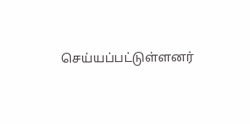செய்யப்பட்டுள்ளனர்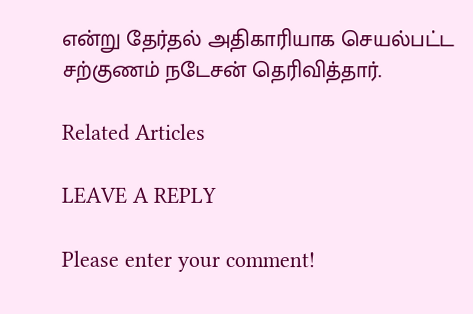என்று தேர்தல் அதிகாரியாக செயல்பட்ட சற்குணம் நடேசன் தெரிவித்தார்.

Related Articles

LEAVE A REPLY

Please enter your comment!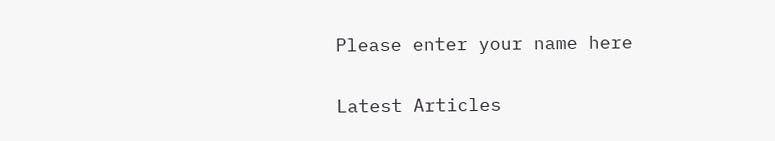Please enter your name here

Latest Articles